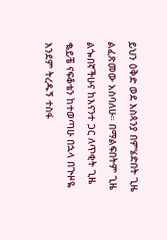ይህን ዕቅድ ወደ እስጳንያ በምሄድበት ጊዜ ልፈጽመው አስባለሁ። በማልፍበትም ጊዜ ልጐበኛችሁና ከእናንተ ጋር ለጥቂት ጊዜ ቈይቼ ናፍቆቴን ከተወጣሁ በኋላ በጒዞዬ እንደም ትረዱኝ ተስፋ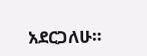አደርጋለሁ።